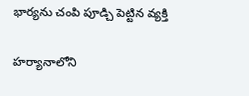భార్యను చంపి పూడ్చి పెట్టిన వ్యక్తి

హర్యానాలోని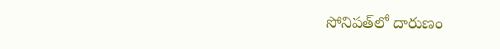సోనిపత్‌లో దారుణం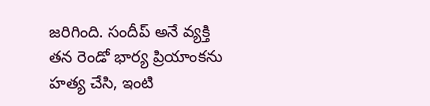జరిగింది. సందీప్ అనే వ్యక్తి తన రెండో భార్య ప్రియాంకను హత్య చేసి, ఇంటి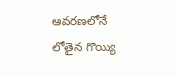ఆవరణలోనే లోతైన గొయ్యి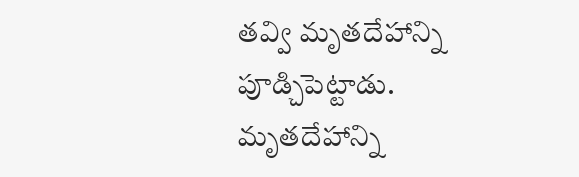తవ్వి మృతదేహాన్ని పూడ్చిపెట్టాడు. మృతదేహాన్ని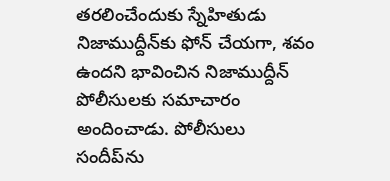తరలించేందుకు స్నేహితుడు నిజాముద్దీన్‌కు ఫోన్ చేయగా, శవం ఉందని భావించిన నిజాముద్దీన్ పోలీసులకు సమాచారం అందించాడు. పోలీసులు సందీప్‌ను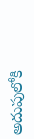అదుపులోకి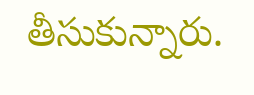తీసుకున్నారు.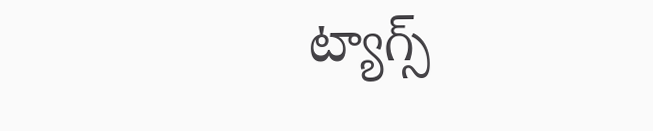ట్యాగ్స్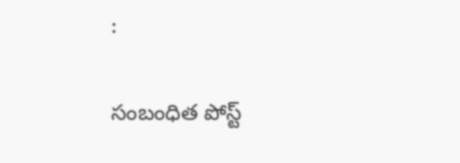:

సంబంధిత పోస్ట్